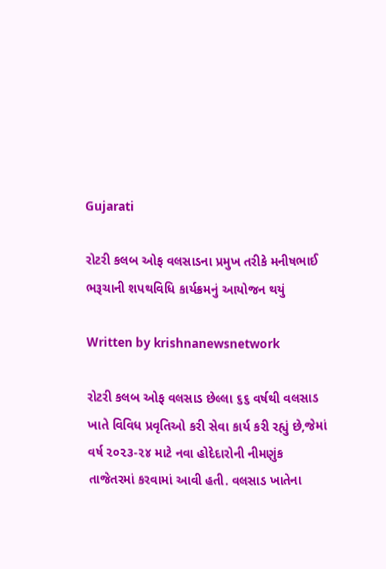Gujarati

રોટરી કલબ ઓફ વલસાડના પ્રમુખ તરીકે મનીષભાઈ ભરૂચાની શપથવિધિ કાર્યક્રમનું આયોજન થયું

Written by krishnanewsnetwork

રોટરી કલબ ઓફ વલસાડ છેલ્લા ૬૬ વર્ષથી વલસાડ ખાતે વિવિધ પ્રવૃતિઓ કરી સેવા કાર્ય કરી રહ્યું છે,જેમાં વર્ષ ૨૦૨૩-૨૪ માટે નવા હોદેદારોની નીમણુંક તાજેતરમાં કરવામાં આવી હતી. વલસાડ ખાતેના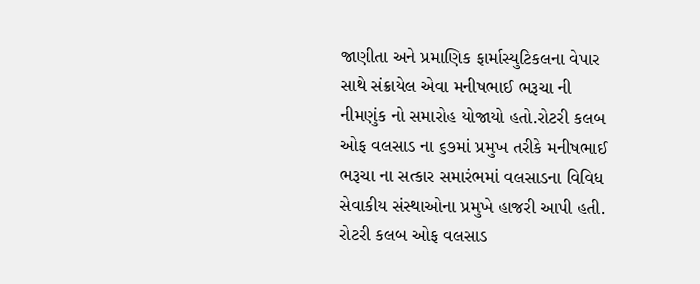જાણીતા અને પ્રમાણિક ફાર્માસ્યુટિકલના વેપાર સાથે સંક્રાયેલ એવા મનીષભાઈ ભરૂચા ની નીમણુંક નો સમારોહ યોજાયો હતો.રોટરી કલબ ઓફ વલસાડ ના ૬૭માં પ્રમુખ તરીકે મનીષભાઈ ભરૂચા ના સત્કાર સમારંભમાં વલસાડના વિવિધ સેવાકીય સંસ્થાઓના પ્રમુખે હાજરી આપી હતી. રોટરી કલબ ઓફ વલસાડ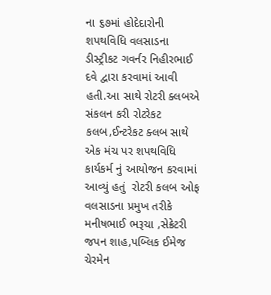ના ૬૭માં હોદેદારોની શપથવિધિ વલસાડના ડીસ્ટ્રીકટ ગવર્નર નિહીરભાઈ દવે દ્વારા કરવામાં આવી હતી.આ સાથે રોટરી ક્લબએ સંકલન કરી રોટરેકટ કલબ,ઈન્ટરેકટ ક્લબ સાથે એક મંચ પર શપથવિધિ કાર્યકર્મ નું આયોજન કરવામાં આવ્યું હતું  રોટરી કલબ ઓફ વલસાડના પ્રમુખ તરીકે મનીષભાઈ ભરૂચા ,સેક્રેટરી જપન શાહ,પબ્લિક ઈમેજ ચેરમેન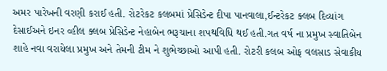અમર પારેખની વરણી કરાઈ હતી. રોટરેકટ કલબમાં પ્રેસિડેન્ટ દીપા પાનવાલા,ઈન્ટરેકટ ક્લબ દિવ્યાંગ દેસાઈઅને ઇનર વ્હીલ ક્લબ પ્રેસિડેન્ટ નેહાબેન ભરૂચાના શપથવિધિ થઈ હતી.ગત વર્ષ ના પ્રમુખ સ્વાતિબેન શાહે નવા વરાયેલા પ્રમુખ અને તેમની ટીમ ને શુભેચ્છાઓ આપી હતી. રોટરી કલબ ઓફ વલસાડ સેવાકીય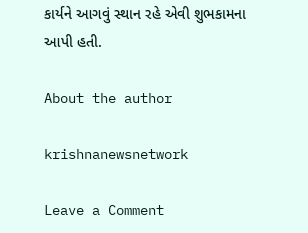કાર્યને આગવું સ્થાન રહે એવી શુભકામના આપી હતી.

About the author

krishnanewsnetwork

Leave a Comment